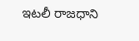ఇటలీ రాజధాని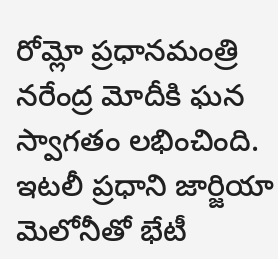రోమ్లో ప్రధానమంత్రి నరేంద్ర మోదీకి ఘన స్వాగతం లభించింది. ఇటలీ ప్రధాని జార్జియా మెలోనీతో భేటీ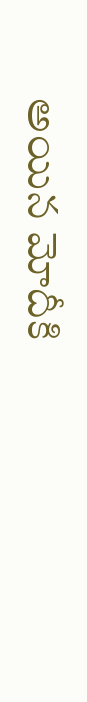అయిన మోదీకి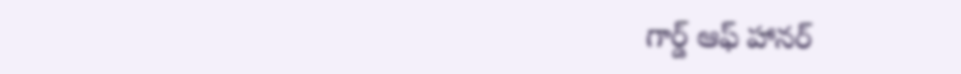గార్డ్ ఆఫ్ హానర్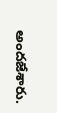అందజేశారు.